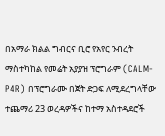በአማራ ክልል ግብርና ቢሮ የአየር ንብረት ማስተካከል የመሬት አያያዝ ፕሮግራም (CALM-P4R) በፕሮግራሙ በጀት ድጋፍ ለሚደረግላቸው ተጨማሪ 23 ወረዳዎችና ከተማ አስተዳደሮች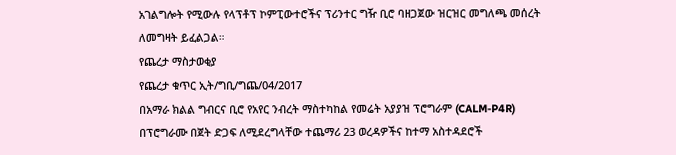አገልግሎት የሚውሉ የላፕቶፕ ኮምፒውተሮችና ፕሪንተር ግዥ ቢሮ ባዘጋጀው ዝርዝር መግለጫ መሰረት ለመግዛት ይፈልጋል።
የጨረታ ማስታወቂያ
የጨረታ ቁጥር ኢት/ግቢ/ግጨ/04/2017
በአማራ ክልል ግብርና ቢሮ የአየር ንብረት ማስተካከል የመሬት አያያዝ ፕሮግራም (CALM-P4R) በፕሮግራሙ በጀት ድጋፍ ለሚደረግላቸው ተጨማሪ 23 ወረዳዎችና ከተማ አስተዳደሮች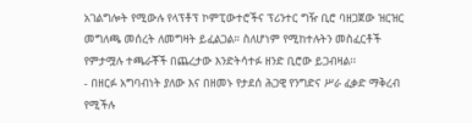አገልግሎት የሚውሉ የላፕቶፕ ኮምፒውተሮችና ፕሪንተር ግዥ ቢሮ ባዘጋጀው ዝርዝር መግለጫ መሰረት ለመግዛት ይፈልጋል። ስለሆነም የሚከተሉትን መስፈርቶች የምታሟሉ ተጫራቾች በጨረታው እንድትሳተፉ ዘንድ ቢሮው ይጋብዛል፡፡
- በዘርፉ አግባብነት ያለው እና በዘመኑ የታደሰ ሕጋዊ የንግድና ሥራ ፈቃድ ማቅረብ የሚችሉ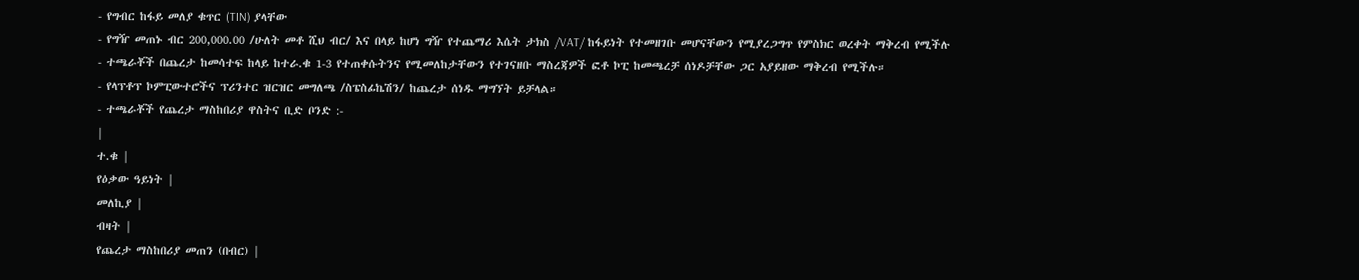- የግብር ከፋይ መለያ ቁጥር (TIN) ያላቸው
- የግዥ መጠኑ ብር 200,000.00 /ሁለት መቶ ሺህ ብር/ እና በላይ ከሆነ ግዥ የተጨማሪ እሴት ታክስ /VAT/ ከፋይነት የተመዘገቡ መሆናቸውን የሚያረጋግጥ የምስክር ወረቀት ማቅረብ የሚችሉ
- ተጫራቾች በጨረታ ከመሳተፍ ከላይ ከተራ.ቁ 1-3 የተጠቀሱትንና የሚመለከታቸውን የተገናዘቡ ማስረጃዎች ፎቶ ኮፒ ከመጫረቻ ሰነዶቻቸው ጋር አያይዘው ማቅረብ የሚችሉ።
- የላፕቶፕ ኮምፒውተሮችና ፕሪንተር ዝርዝር መግለጫ /ስፔስፊኬሽን/ ከጨረታ ሰነዱ ማግኘት ይቻላል።
- ተጫራቾች የጨረታ ማስከበሪያ ዋስትና ቢድ ቦንድ :-
|
ተ.ቁ |
የዕቃው ዓይነት |
መለኪያ |
ብዛት |
የጨረታ ማስከበሪያ መጠን (በብር) |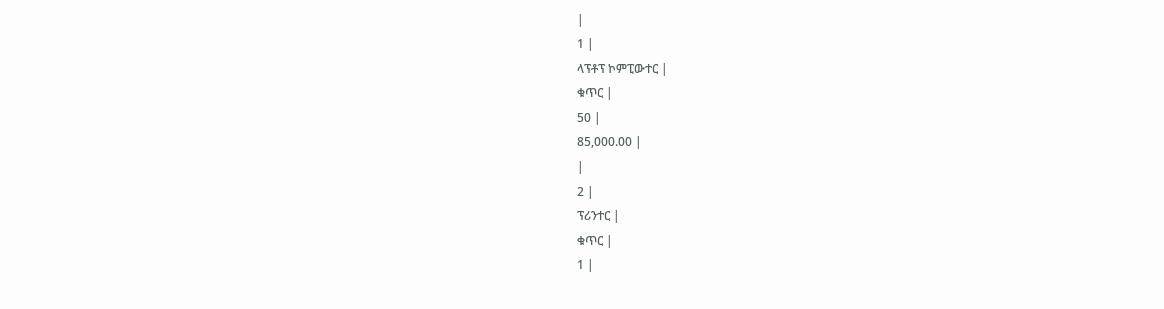|
1 |
ላፕቶፕ ኮምፒውተር |
ቁጥር |
50 |
85,000.00 |
|
2 |
ፕሪንተር |
ቁጥር |
1 |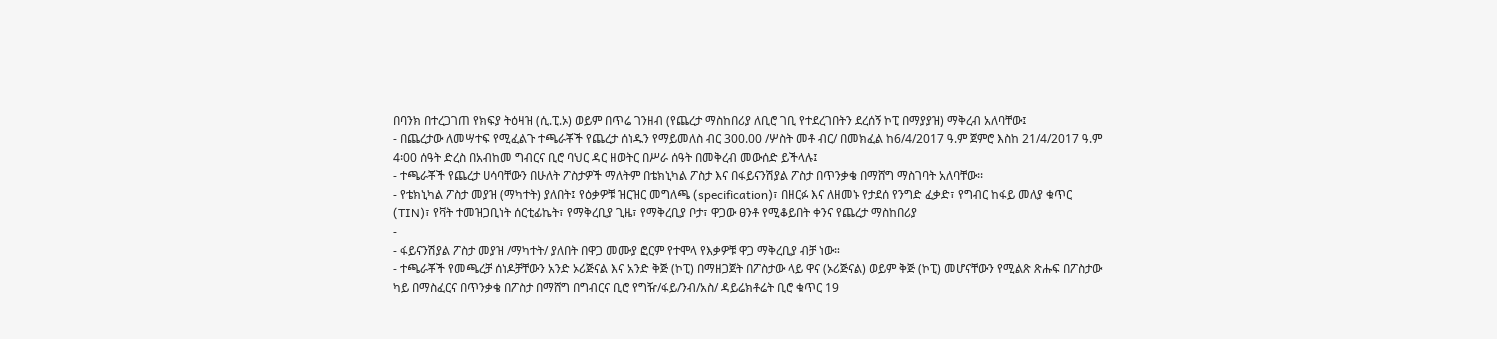በባንክ በተረጋገጠ የክፍያ ትዕዛዝ (ሲ.ፒ.ኦ) ወይም በጥሬ ገንዘብ (የጨረታ ማስከበሪያ ለቢሮ ገቢ የተደረገበትን ደረሰኝ ኮፒ በማያያዝ) ማቅረብ አለባቸው፤
- በጨረታው ለመሣተፍ የሚፈልጉ ተጫራቾች የጨረታ ሰነዱን የማይመለስ ብር 300.00 /ሦስት መቶ ብር/ በመክፈል ከ6/4/2017 ዓ.ም ጀምሮ እስከ 21/4/2017 ዓ.ም 4፡00 ሰዓት ድረስ በአብከመ ግብርና ቢሮ ባህር ዳር ዘወትር በሥራ ሰዓት በመቅረብ መውሰድ ይችላሉ፤
- ተጫራቾች የጨረታ ሀሳባቸውን በሁለት ፖስታዎች ማለትም በቴክኒካል ፖስታ እና በፋይናንሽያል ፖስታ በጥንቃቄ በማሸግ ማስገባት አለባቸው፡፡
- የቴክኒካል ፖስታ መያዝ (ማካተት) ያለበት፤ የዕቃዎቹ ዝርዝር መግለጫ (specification)፣ በዘርፉ እና ለዘመኑ የታደሰ የንግድ ፈቃድ፣ የግብር ከፋይ መለያ ቁጥር (TIN)፣ የቫት ተመዝጋቢነት ሰርቲፊኬት፣ የማቅረቢያ ጊዜ፣ የማቅረቢያ ቦታ፣ ዋጋው ፀንቶ የሚቆይበት ቀንና የጨረታ ማስከበሪያ
-
- ፋይናንሽያል ፖስታ መያዝ /ማካተት/ ያለበት በዋጋ መሙያ ፎርም የተሞላ የእቃዎቹ ዋጋ ማቅረቢያ ብቻ ነው።
- ተጫራቾች የመጫረቻ ሰነዶቻቸውን አንድ ኦሪጅናል እና አንድ ቅጅ (ኮፒ) በማዘጋጀት በፖስታው ላይ ዋና (ኦሪጅናል) ወይም ቅጅ (ኮፒ) መሆናቸውን የሚልጽ ጽሑፍ በፖስታው ካይ በማስፈርና በጥንቃቄ በፖስታ በማሸግ በግብርና ቢሮ የግዥ/ፋይ/ንብ/አስ/ ዳይሬክቶሬት ቢሮ ቁጥር 19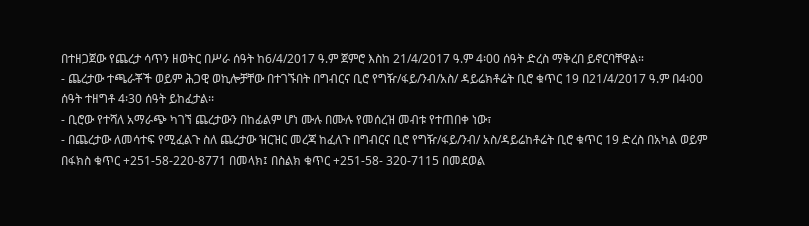በተዘጋጀው የጨረታ ሳጥን ዘወትር በሥራ ሰዓት ከ6/4/2017 ዓ.ም ጀምሮ እስከ 21/4/2017 ዓ.ም 4፡00 ሰዓት ድረስ ማቅረበ ይኖርባቸዋል።
- ጨረታው ተጫራቾች ወይም ሕጋዊ ወኪሎቻቸው በተገኙበት በግብርና ቢሮ የግዥ/ፋይ/ንብ/አስ/ ዳይሬክቶሬት ቢሮ ቁጥር 19 በ21/4/2017 ዓ.ም በ4፡00 ሰዓት ተዘግቶ 4፡30 ሰዓት ይከፈታል፡፡
- ቢሮው የተሻለ አማራጭ ካገኘ ጨረታውን በከፊልም ሆነ ሙሉ በሙሉ የመሰረዝ መብቱ የተጠበቀ ነው፣
- በጨረታው ለመሳተፍ የሚፈልጉ ስለ ጨረታው ዝርዝር መረጃ ከፈለጉ በግብርና ቢሮ የግዥ/ፋይ/ንብ/ አስ/ዳይሬከቶሬት ቢሮ ቁጥር 19 ድረስ በአካል ወይም በፋክስ ቁጥር +251-58-220-8771 በመላክ፤ በስልክ ቁጥር +251-58- 320-7115 በመደወል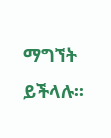ማግኘት ይችላሉ፡፡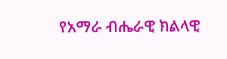የአማራ ብሔራዊ ክልላዊ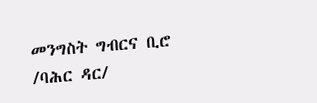መንግስት ግብርና ቢሮ /ባሕር ዳር/